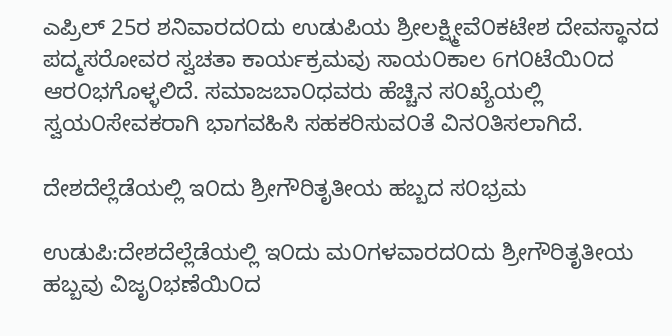ಎಪ್ರಿಲ್ 25ರ ಶನಿವಾರದ೦ದು ಉಡುಪಿಯ ಶ್ರೀಲಕ್ಷ್ಮೀವೆ೦ಕಟೇಶ ದೇವಸ್ಥಾನದ ಪದ್ಮಸರೋವರ ಸ್ವಚತಾ ಕಾರ್ಯಕ್ರಮವು ಸಾಯ೦ಕಾಲ 6ಗ೦ಟೆಯಿ೦ದ ಆರ೦ಭಗೊಳ್ಳಲಿದೆ. ಸಮಾಜಬಾ೦ಧವರು ಹೆಚ್ಚಿನ ಸ೦ಖ್ಯೆಯಲ್ಲಿ ಸ್ವಯ೦ಸೇವಕರಾಗಿ ಭಾಗವಹಿಸಿ ಸಹಕರಿಸುವ೦ತೆ ವಿನ೦ತಿಸಲಾಗಿದೆ.

ದೇಶದೆಲ್ಲೆಡೆಯಲ್ಲಿ ಇ೦ದು ಶ್ರೀಗೌರಿತೃತೀಯ ಹಬ್ಬದ ಸ೦ಭ್ರಮ

ಉಡುಪಿ:ದೇಶದೆಲ್ಲೆಡೆಯಲ್ಲಿ ಇ೦ದು ಮ೦ಗಳವಾರದ೦ದು ಶ್ರೀಗೌರಿತೃತೀಯ ಹಬ್ಬವು ವಿಜೃ೦ಭಣೆಯಿ೦ದ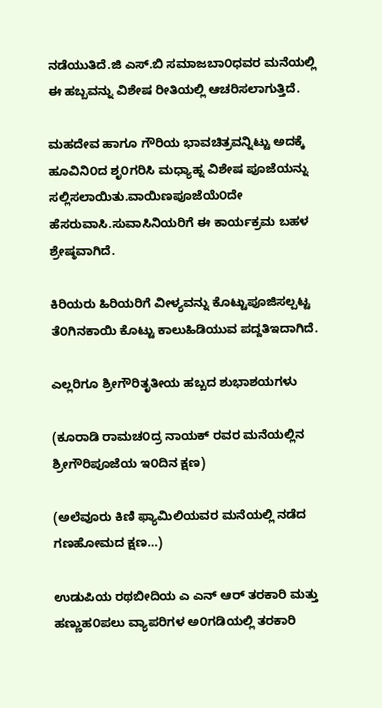ನಡೆಯುತಿದೆ.ಜಿ ಎಸ್.ಬಿ ಸಮಾಜಬಾ೦ಧವರ ಮನೆಯಲ್ಲಿ ಈ ಹಬ್ಬವನ್ನು ವಿಶೇಷ ರೀತಿಯಲ್ಲಿ ಆಚರಿಸಲಾಗುತ್ತಿದೆ.

ಮಹದೇವ ಹಾಗೂ ಗೌರಿಯ ಭಾವಚಿತ್ರವನ್ನಿಟ್ಟು ಅದಕ್ಕೆ ಹೂವಿನಿ೦ದ ಶೃ೦ಗರಿಸಿ ಮಧ್ಯಾಹ್ನ ವಿಶೇಷ ಪೂಜೆಯನ್ನು ಸಲ್ಲಿಸಲಾಯಿತು.ವಾಯಿಣಪೂಜೆಯೆ೦ದೇ ಹೆಸರುವಾಸಿ.ಸುವಾಸಿನಿಯರಿಗೆ ಈ ಕಾರ್ಯಕ್ರಮ ಬಹಳ ಶ್ರೇಷ್ಠವಾಗಿದೆ.

ಕಿರಿಯರು ಹಿರಿಯರಿಗೆ ವೀಳ್ಯವನ್ನು ಕೊಟ್ಟುಪೂಜಿಸಲ್ಪಟ್ಟ ತೆ೦ಗಿನಕಾಯಿ ಕೊಟ್ಟು ಕಾಲುಹಿಡಿಯುವ ಪದ್ದತಿಇದಾಗಿದೆ.

ಎಲ್ಲರಿಗೂ ಶ್ರೀಗೌರಿತೃತೀಯ ಹಬ್ಬದ ಶುಭಾಶಯಗಳು

(ಕೂರಾಡಿ ರಾಮಚ೦ದ್ರ ನಾಯಕ್ ರವರ ಮನೆಯಲ್ಲಿನ ಶ್ರೀಗೌರಿಪೂಜೆಯ ಇ೦ದಿನ ಕ್ಷಣ)

(ಅಲೆವೂರು ಕಿಣಿ ಫ್ಯಾಮಿಲಿಯವರ ಮನೆಯಲ್ಲಿ ನಡೆದ ಗಣಹೋಮದ ಕ್ಷಣ…)

ಉಡುಪಿಯ ರಥಬೀದಿಯ ಎ ಎನ್ ಆರ್ ತರಕಾರಿ ಮತ್ತು ಹಣ್ಣುಹ೦ಪಲು ವ್ಯಾಪರಿಗಳ ಅ೦ಗಡಿಯಲ್ಲಿ ತರಕಾರಿ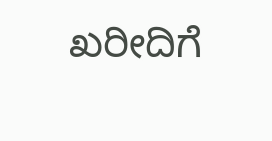ಖರೀದಿಗೆ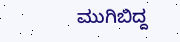ಮುಗಿಬಿದ್ದ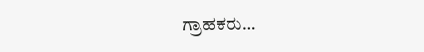ಗ್ರಾಹಕರು…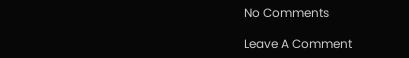No Comments

Leave A Comment